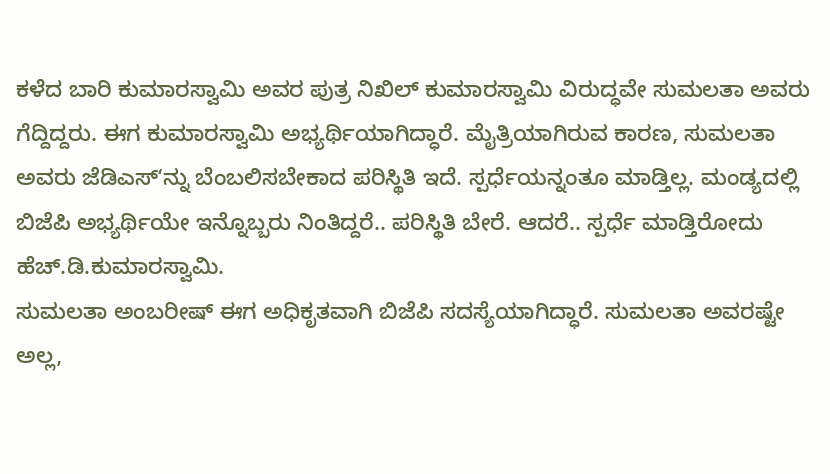ಕಳೆದ ಬಾರಿ ಕುಮಾರಸ್ವಾಮಿ ಅವರ ಪುತ್ರ ನಿಖಿಲ್ ಕುಮಾರಸ್ವಾಮಿ ವಿರುದ್ಧವೇ ಸುಮಲತಾ ಅವರು ಗೆದ್ದಿದ್ದರು. ಈಗ ಕುಮಾರಸ್ವಾಮಿ ಅಭ್ಯರ್ಥಿಯಾಗಿದ್ಧಾರೆ. ಮೈತ್ರಿಯಾಗಿರುವ ಕಾರಣ, ಸುಮಲತಾ ಅವರು ಜೆಡಿಎಸ್ʻನ್ನು ಬೆಂಬಲಿಸಬೇಕಾದ ಪರಿಸ್ಥಿತಿ ಇದೆ. ಸ್ಪರ್ಧೆಯನ್ನಂತೂ ಮಾಡ್ತಿಲ್ಲ. ಮಂಡ್ಯದಲ್ಲಿ ಬಿಜೆಪಿ ಅಭ್ಯರ್ಥಿಯೇ ಇನ್ನೊಬ್ಬರು ನಿಂತಿದ್ದರೆ.. ಪರಿಸ್ಥಿತಿ ಬೇರೆ. ಆದರೆ.. ಸ್ಪರ್ಧೆ ಮಾಡ್ತಿರೋದು ಹೆಚ್.ಡಿ.ಕುಮಾರಸ್ವಾಮಿ.
ಸುಮಲತಾ ಅಂಬರೀಷ್ ಈಗ ಅಧಿಕೃತವಾಗಿ ಬಿಜೆಪಿ ಸದಸ್ಯೆಯಾಗಿದ್ಧಾರೆ. ಸುಮಲತಾ ಅವರಷ್ಟೇ ಅಲ್ಲ,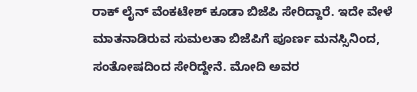ರಾಕ್ ಲೈನ್ ವೆಂಕಟೇಶ್ ಕೂಡಾ ಬಿಜೆಪಿ ಸೇರಿದ್ದಾರೆ. ಇದೇ ವೇಳೆ ಮಾತನಾಡಿರುವ ಸುಮಲತಾ ಬಿಜೆಪಿಗೆ ಪೂರ್ಣ ಮನಸ್ಸಿನಿಂದ, ಸಂತೋಷದಿಂದ ಸೇರಿದ್ದೇನೆ. ಮೋದಿ ಅವರ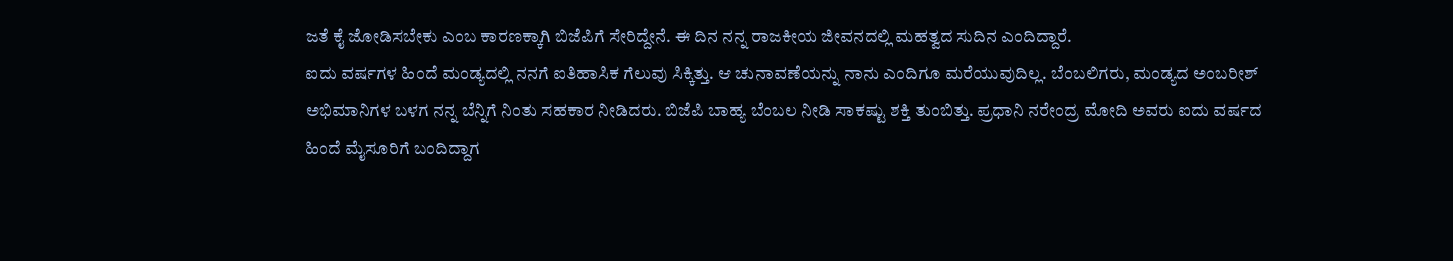ಜತೆ ಕೈ ಜೋಡಿಸಬೇಕು ಎಂಬ ಕಾರಣಕ್ಕಾಗಿ ಬಿಜೆಪಿಗೆ ಸೇರಿದ್ದೇನೆ. ಈ ದಿನ ನನ್ನ ರಾಜಕೀಯ ಜೀವನದಲ್ಲಿ ಮಹತ್ವದ ಸುದಿನ ಎಂದಿದ್ದಾರೆ.
ಐದು ವರ್ಷಗಳ ಹಿಂದೆ ಮಂಡ್ಯದಲ್ಲಿ ನನಗೆ ಐತಿಹಾಸಿಕ ಗೆಲುವು ಸಿಕ್ಕಿತ್ತು. ಆ ಚುನಾವಣೆಯನ್ನು ನಾನು ಎಂದಿಗೂ ಮರೆಯುವುದಿಲ್ಲ. ಬೆಂಬಲಿಗರು, ಮಂಡ್ಯದ ಅಂಬರೀಶ್ ಅಭಿಮಾನಿಗಳ ಬಳಗ ನನ್ನ ಬೆನ್ನಿಗೆ ನಿಂತು ಸಹಕಾರ ನೀಡಿದರು. ಬಿಜೆಪಿ ಬಾಹ್ಯ ಬೆಂಬಲ ನೀಡಿ ಸಾಕಷ್ಟು ಶಕ್ತಿ ತುಂಬಿತ್ತು. ಪ್ರಧಾನಿ ನರೇಂದ್ರ ಮೋದಿ ಅವರು ಐದು ವರ್ಷದ ಹಿಂದೆ ಮೈಸೂರಿಗೆ ಬಂದಿದ್ದಾಗ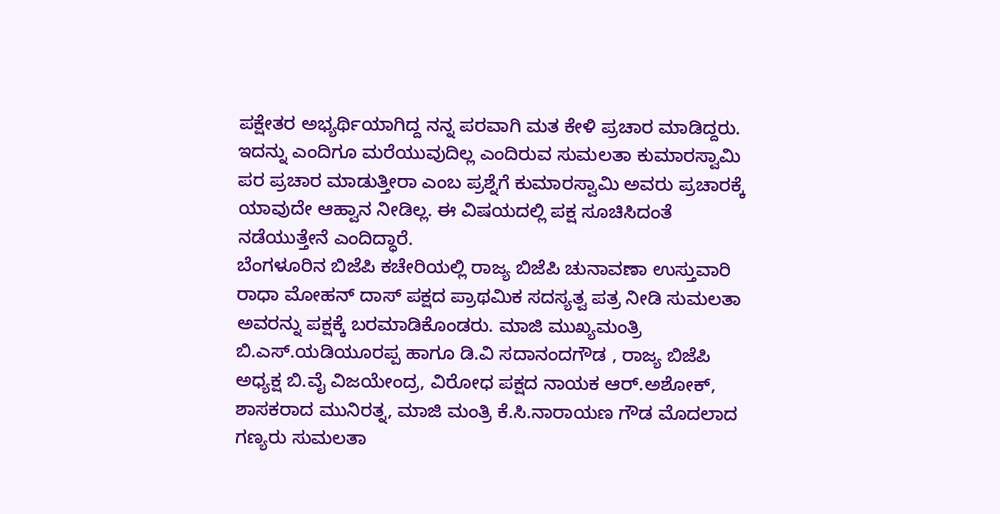ಪಕ್ಷೇತರ ಅಭ್ಯರ್ಥಿಯಾಗಿದ್ದ ನನ್ನ ಪರವಾಗಿ ಮತ ಕೇಳಿ ಪ್ರಚಾರ ಮಾಡಿದ್ದರು. ಇದನ್ನು ಎಂದಿಗೂ ಮರೆಯುವುದಿಲ್ಲ ಎಂದಿರುವ ಸುಮಲತಾ ಕುಮಾರಸ್ವಾಮಿ ಪರ ಪ್ರಚಾರ ಮಾಡುತ್ತೀರಾ ಎಂಬ ಪ್ರಶ್ನೆಗೆ ಕುಮಾರಸ್ವಾಮಿ ಅವರು ಪ್ರಚಾರಕ್ಕೆ ಯಾವುದೇ ಆಹ್ವಾನ ನೀಡಿಲ್ಲ. ಈ ವಿಷಯದಲ್ಲಿ ಪಕ್ಷ ಸೂಚಿಸಿದಂತೆ ನಡೆಯುತ್ತೇನೆ ಎಂದಿದ್ಧಾರೆ.
ಬೆಂಗಳೂರಿನ ಬಿಜೆಪಿ ಕಚೇರಿಯಲ್ಲಿ ರಾಜ್ಯ ಬಿಜೆಪಿ ಚುನಾವಣಾ ಉಸ್ತುವಾರಿ ರಾಧಾ ಮೋಹನ್ ದಾಸ್ ಪಕ್ಷದ ಪ್ರಾಥಮಿಕ ಸದಸ್ಯತ್ವ ಪತ್ರ ನೀಡಿ ಸುಮಲತಾ ಅವರನ್ನು ಪಕ್ಷಕ್ಕೆ ಬರಮಾಡಿಕೊಂಡರು. ಮಾಜಿ ಮುಖ್ಯಮಂತ್ರಿ ಬಿ.ಎಸ್.ಯಡಿಯೂರಪ್ಪ ಹಾಗೂ ಡಿ.ವಿ ಸದಾನಂದಗೌಡ , ರಾಜ್ಯ ಬಿಜೆಪಿ ಅಧ್ಯಕ್ಷ ಬಿ.ವೈ ವಿಜಯೇಂದ್ರ, ವಿರೋಧ ಪಕ್ಷದ ನಾಯಕ ಆರ್.ಅಶೋಕ್, ಶಾಸಕರಾದ ಮುನಿರತ್ನ, ಮಾಜಿ ಮಂತ್ರಿ ಕೆ.ಸಿ.ನಾರಾಯಣ ಗೌಡ ಮೊದಲಾದ ಗಣ್ಯರು ಸುಮಲತಾ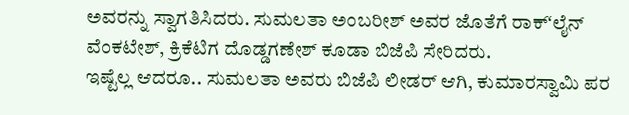ಅವರನ್ನು ಸ್ವಾಗತಿಸಿದರು. ಸುಮಲತಾ ಅಂಬರೀಶ್ ಅವರ ಜೊತೆಗೆ ರಾಕ್ʻಲೈನ್ ವೆಂಕಟೇಶ್, ಕ್ರಿಕೆಟಿಗ ದೊಡ್ಡಗಣೇಶ್ ಕೂಡಾ ಬಿಜೆಪಿ ಸೇರಿದರು.
ಇಷ್ಟೆಲ್ಲ ಆದರೂ.. ಸುಮಲತಾ ಅವರು ಬಿಜೆಪಿ ಲೀಡರ್ ಆಗಿ, ಕುಮಾರಸ್ವಾಮಿ ಪರ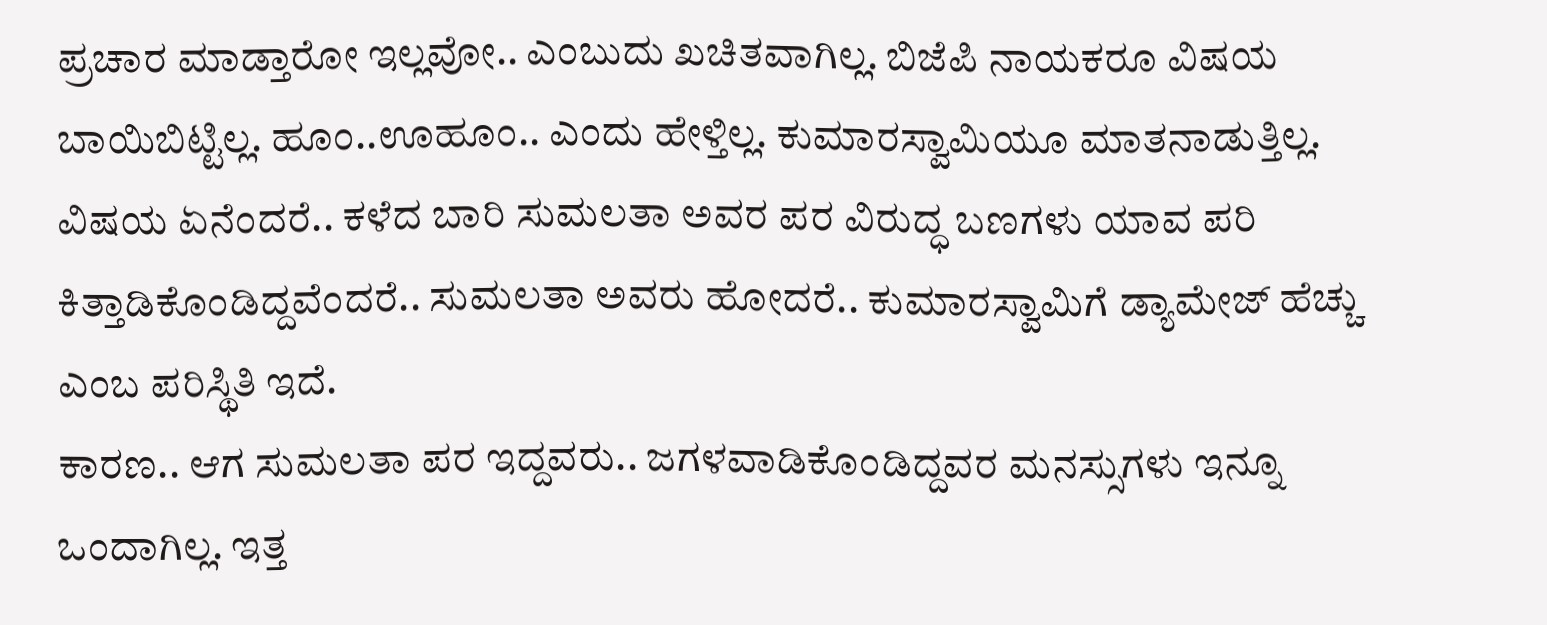ಪ್ರಚಾರ ಮಾಡ್ತಾರೋ ಇಲ್ಲವೋ.. ಎಂಬುದು ಖಚಿತವಾಗಿಲ್ಲ. ಬಿಜೆಪಿ ನಾಯಕರೂ ವಿಷಯ ಬಾಯಿಬಿಟ್ಟಿಲ್ಲ. ಹೂಂ..ಊಹೂಂ.. ಎಂದು ಹೇಳ್ತಿಲ್ಲ. ಕುಮಾರಸ್ವಾಮಿಯೂ ಮಾತನಾಡುತ್ತಿಲ್ಲ. ವಿಷಯ ಏನೆಂದರೆ.. ಕಳೆದ ಬಾರಿ ಸುಮಲತಾ ಅವರ ಪರ ವಿರುದ್ಧ ಬಣಗಳು ಯಾವ ಪರಿ ಕಿತ್ತಾಡಿಕೊಂಡಿದ್ದವೆಂದರೆ.. ಸುಮಲತಾ ಅವರು ಹೋದರೆ.. ಕುಮಾರಸ್ವಾಮಿಗೆ ಡ್ಯಾಮೇಜ್ ಹೆಚ್ಚು ಎಂಬ ಪರಿಸ್ಥಿತಿ ಇದೆ.
ಕಾರಣ.. ಆಗ ಸುಮಲತಾ ಪರ ಇದ್ದವರು.. ಜಗಳವಾಡಿಕೊಂಡಿದ್ದವರ ಮನಸ್ಸುಗಳು ಇನ್ನೂ ಒಂದಾಗಿಲ್ಲ. ಇತ್ತ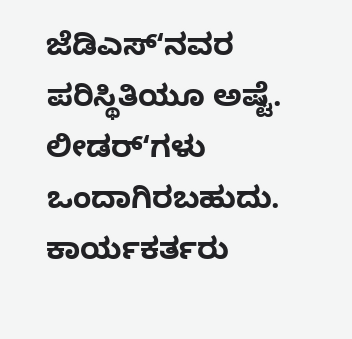ಜೆಡಿಎಸ್ʻನವರ ಪರಿಸ್ಥಿತಿಯೂ ಅಷ್ಟೆ. ಲೀಡರ್ʻಗಳು ಒಂದಾಗಿರಬಹುದು. ಕಾರ್ಯಕರ್ತರು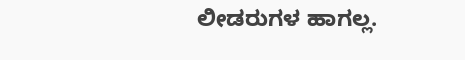ಲೀಡರುಗಳ ಹಾಗಲ್ಲ.